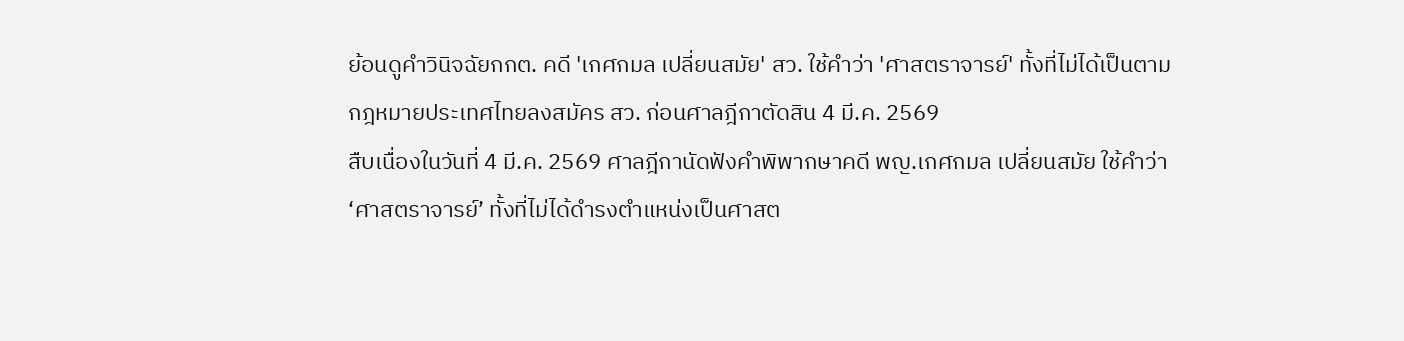ย้อนดูคำวินิจฉัยกกต. คดี 'เกศกมล เปลี่ยนสมัย' สว. ใช้คำว่า 'ศาสตราจารย์' ทั้งที่ไม่ได้เป็นตามกฎหมายประเทศไทยลงสมัคร สว. ก่อนศาลฎีกาตัดสิน 4 มี.ค. 2569
สืบเนื่องในวันที่ 4 มี.ค. 2569 ศาลฎีกานัดฟังคําพิพากษาคดี พญ.เกศกมล เปลี่ยนสมัย ใช้คำว่า ‘ศาสตราจารย์’ ทั้งที่ไม่ได้ดำรงตำแหน่งเป็นศาสต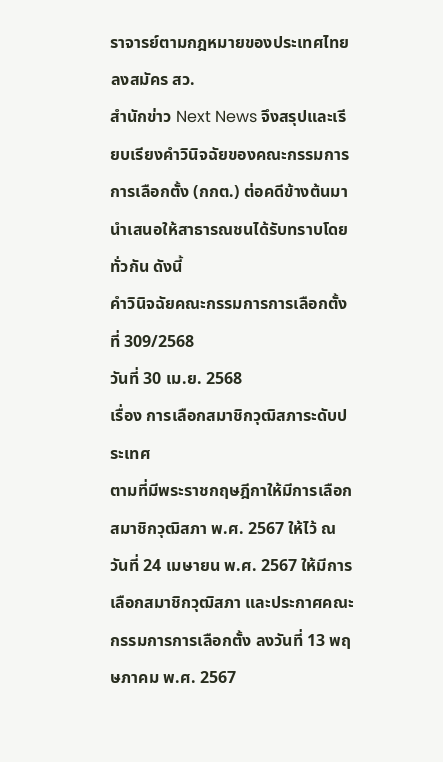ราจารย์ตามกฎหมายของประเทศไทยลงสมัคร สว.
สำนักข่าว Next News จึงสรุปและเรียบเรียงคำวินิจฉัยของคณะกรรมการการเลือกตั้ง (กกต.) ต่อคดีข้างต้นมานำเสนอให้สาธารณชนได้รับทราบโดยทั่วกัน ดังนี้
คำวินิจฉัยคณะกรรมการการเลือกตั้ง ที่ 309/2568
วันที่ 30 เม.ย. 2568
เรื่อง การเลือกสมาชิกวุฒิสภาระดับประเทศ
ตามที่มีพระราชกฤษฎีกาให้มีการเลือกสมาชิกวุฒิสภา พ.ศ. 2567 ให้ไว้ ณ วันที่ 24 เมษายน พ.ศ. 2567 ให้มีการเลือกสมาชิกวุฒิสภา และประกาศคณะกรรมการการเลือกตั้ง ลงวันที่ 13 พฤษภาคม พ.ศ. 2567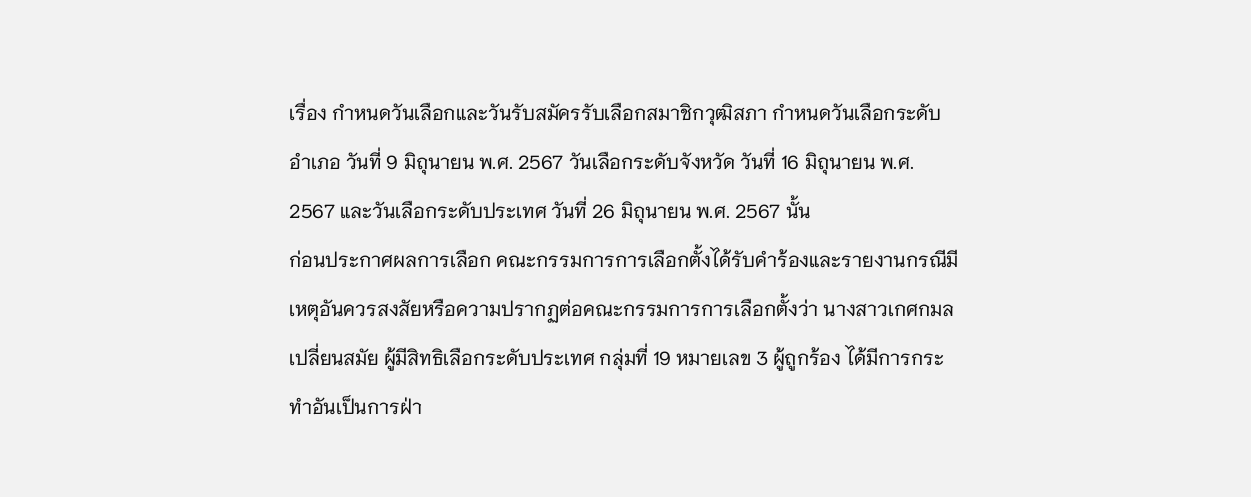เรื่อง กำหนดวันเลือกและวันรับสมัครรับเลือกสมาชิกวุฒิสภา กำหนดวันเลือกระดับอำเภอ วันที่ 9 มิถุนายน พ.ศ. 2567 วันเลือกระดับจังหวัด วันที่ 16 มิถุนายน พ.ศ. 2567 และวันเลือกระดับประเทศ วันที่ 26 มิถุนายน พ.ศ. 2567 นั้น
ก่อนประกาศผลการเลือก คณะกรรมการการเลือกตั้งได้รับคำร้องและรายงานกรณีมีเหตุอันควรสงสัยหรือความปรากฏต่อคณะกรรมการการเลือกตั้งว่า นางสาวเกศกมล เปลี่ยนสมัย ผู้มีสิทธิเลือกระดับประเทศ กลุ่มที่ 19 หมายเลข 3 ผู้ถูกร้อง ได้มีการกระทำอันเป็นการฝ่า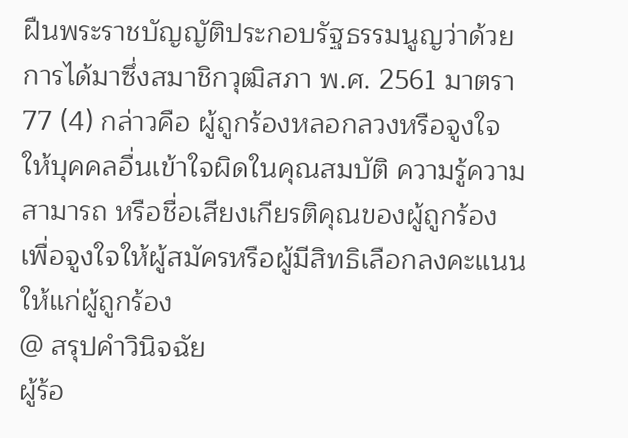ฝืนพระราชบัญญัติประกอบรัฐธรรมนูญว่าด้วยการได้มาซึ่งสมาชิกวุฒิสภา พ.ศ. 2561 มาตรา 77 (4) กล่าวคือ ผู้ถูกร้องหลอกลวงหรือจูงใจให้บุคคลอื่นเข้าใจผิดในคุณสมบัติ ความรู้ความสามารถ หรือชื่อเสียงเกียรติคุณของผู้ถูกร้อง เพื่อจูงใจให้ผู้สมัครหรือผู้มีสิทธิเลือกลงคะแนนให้แก่ผู้ถูกร้อง
@ สรุปคำวินิจฉัย
ผู้ร้อ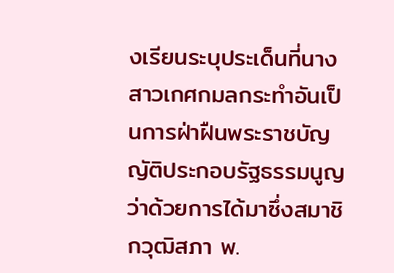งเรียนระบุประเด็นที่นางสาวเกศกมลกระทำอันเป็นการฝ่าฝืนพระราชบัญญัติประกอบรัฐธรรมนูญว่าด้วยการได้มาซึ่งสมาชิกวุฒิสภา พ.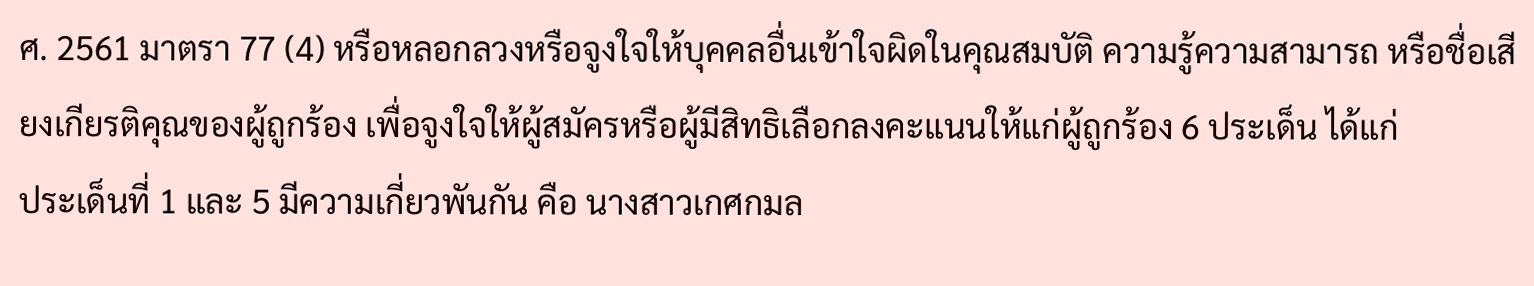ศ. 2561 มาตรา 77 (4) หรือหลอกลวงหรือจูงใจให้บุคคลอื่นเข้าใจผิดในคุณสมบัติ ความรู้ความสามารถ หรือชื่อเสียงเกียรติคุณของผู้ถูกร้อง เพื่อจูงใจให้ผู้สมัครหรือผู้มีสิทธิเลือกลงคะแนนให้แก่ผู้ถูกร้อง 6 ประเด็น ได้แก่
ประเด็นที่ 1 และ 5 มีความเกี่ยวพันกัน คือ นางสาวเกศกมล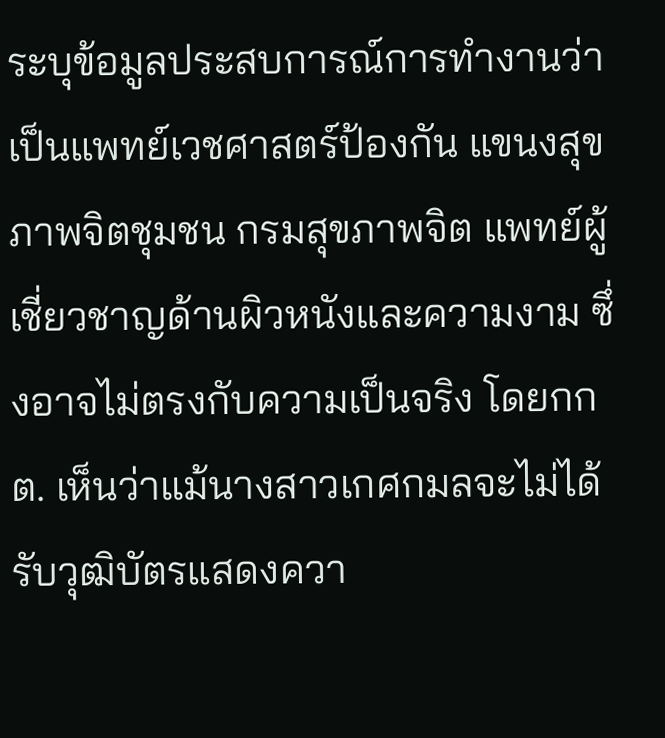ระบุข้อมูลประสบการณ์การทำงานว่า เป็นแพทย์เวชศาสตร์ป้องกัน แขนงสุขภาพจิตชุมชน กรมสุขภาพจิต แพทย์ผู้เชี่ยวชาญด้านผิวหนังและความงาม ซึ่งอาจไม่ตรงกับความเป็นจริง โดยกกต. เห็นว่าแม้นางสาวเกศกมลจะไม่ได้รับวุฒิบัตรแสดงควา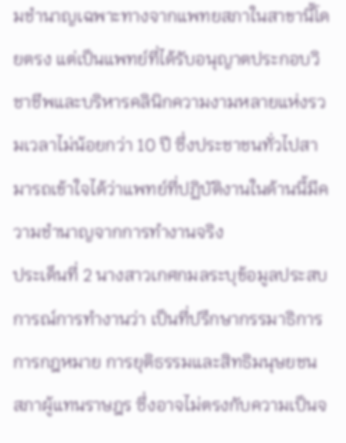มชำนาญเฉพาะทางจากแพทยสภาในสาขานี้โดยตรง แต่เป็นแพทย์ที่ได้รับอนุญาตประกอบวิชาชีพและบริหารคลินิกความงามหลายแห่งรวมเวลาไม่น้อยกว่า 10 ปี ซึ่งประชาชนทั่วไปสามารถเข้าใจได้ว่าแพทย์ที่ปฏิบัติงานในด้านนี้มีความชำนาญจากการทำงานจริง
ประเด็นที่ 2 นางสาวเกศกมลระบุข้อมูลประสบการณ์การทำงานว่า เป็นที่ปรึกษากรรมาธิการการกฎหมาย การยุติธรรมและสิทธิมนุษยชน สภาผู้แทนราษฎร ซึ่งอาจไม่ตรงกับความเป็นจ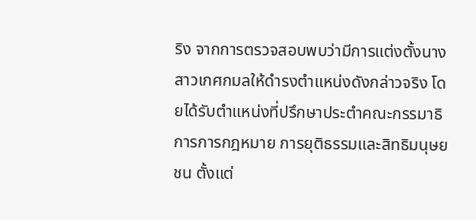ริง จากการตรวจสอบพบว่ามีการแต่งตั้งนางสาวเกศกมลให้ดำรงตำแหน่งดังกล่าวจริง โดยได้รับตำแหน่งที่ปรึกษาประตำคณะกรรมาธิการการกฎหมาย การยุติธรรมและสิทธิมนุษยชน ตั้งแต่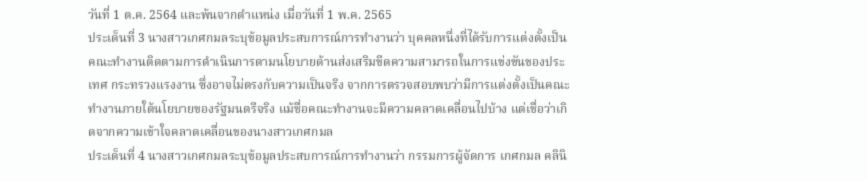วันที่ 1 ต.ค. 2564 และพ้นจากตำแหน่ง เมื่อวันที่ 1 พ.ค. 2565
ประเด็นที่ 3 นางสาวเกศกมลระบุข้อมูลประสบการณ์การทำงานว่า บุคคลหนึ่งที่ได้รับการแต่งตั้งเป็นคณะทำงานติดตามการดำเนินการตามนโยบายด้านส่งเสริมขีดความสามารถในการแข่งขันของประเทศ กระทรวงแรงงาน ซึ่งอาจไม่ตรงกับความเป็นจริง จากการตรวจสอบพบว่ามีการแต่งตั้งเป็นคณะทำงานภายใต้นโยบายของรัฐมนตรีจริง แม้ชื่อคณะทำงานจะมีความคลาดเคลื่อนไปบ้าง แต่เชื่อว่าเกิดจากความเข้าใจคลาดเคลื่อนของนางสาวเกศกมล
ประเด็นที่ 4 นางสาวเกศกมลระบุข้อมูลประสบการณ์การทำงานว่า กรรมการผู้จัดการ เกศกมล คลินิ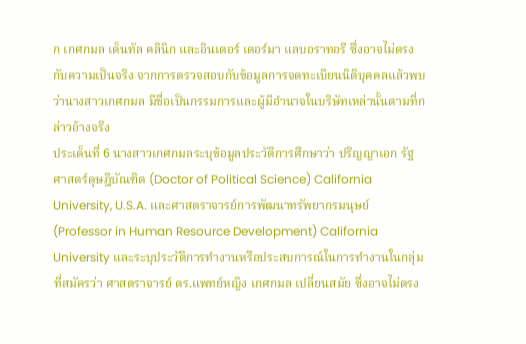ก เกศกมล เด็นทัล คลินิก และอินเตอร์ เดอร์มา แลบอราทอรี ซึ่งอาจไม่ตรงกับความเป็นจริง จากการตรวจสอบกับข้อมูลการจดทะเบียนนิติบุคคลแล้วพบว่านางสาวเกศกมล มีชื่อเป็นกรรมการและผู้มีอำนาจในบริษัทเหล่านั้นตามที่กล่าวอ้างจริง
ประเด็นที่ 6 นางสาวเกศกมลระบุข้อมูลประวัติการศึกษาว่า ปริญญาเอก รัฐศาสตร์ดุษฎีบัณฑิต (Doctor of Political Science) California University, U.S.A. และศาสตราจารย์การพัฒนาทรัพยากรมนุษย์ (Professor in Human Resource Development) California University และระบุประวัติการทำงานหรือประสบการณ์ในการทำงานในกลุ่มที่สมัครว่า ศาสตราจารย์ ดร.แพทย์หญิง เกศกมล เปลี่ยนสมัย ซึ่งอาจไม่ตรง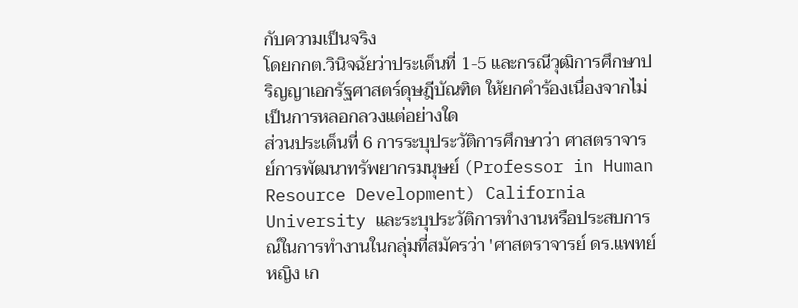กับความเป็นจริง
โดยกกต.วินิจฉัยว่าประเด็นที่ 1-5 และกรณีวุฒิการศึกษาปริญญาเอกรัฐศาสตร์ดุษฎีบัณฑิต ให้ยกคำร้องเนื่องจากไม่เป็นการหลอกลวงแต่อย่างใด
ส่วนประเด็นที่ 6 การระบุประวัติการศึกษาว่า ศาสตราจารย์การพัฒนาทรัพยากรมนุษย์ (Professor in Human Resource Development) California University และระบุประวัติการทำงานหรือประสบการณ์ในการทำงานในกลุ่มที่สมัครว่า 'ศาสตราจารย์ ดร.แพทย์หญิง เก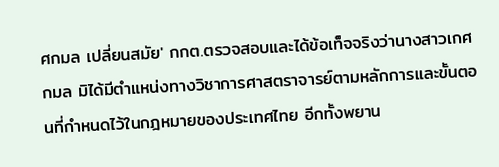ศกมล เปลี่ยนสมัย' กกต.ตรวจสอบและได้ข้อเท็จจริงว่านางสาวเกศกมล มิได้มีตำแหน่งทางวิชาการศาสตราจารย์ตามหลักการและขั้นตอนที่กำหนดไว้ในกฎหมายของประเทศไทย อีกทั้งพยาน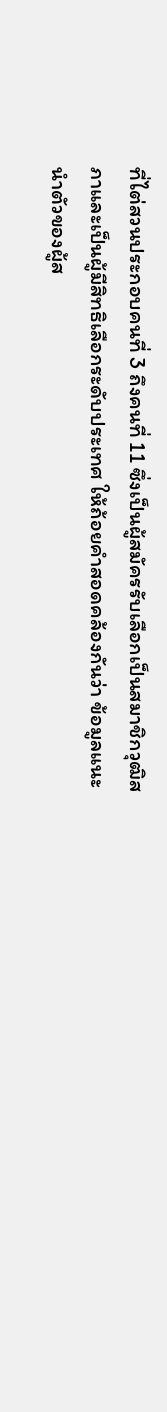ที่ไต่สวนประกอบคนที่ 3 ถึงคนที่ 11 ซึ่งเป็นผู้สมัครรับเลือกเป็นสมาชิกวุฒิสภาและเป็นผู้มีสิทธิเลือกระดับประเทศ ให้ถ้อยคำสอดคล้องกันว่า ข้อมูลแนะนำตัวของผู้ส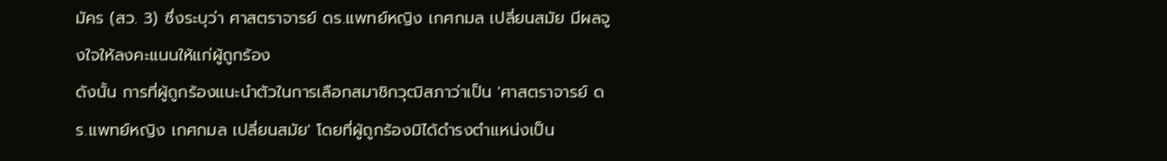มัคร (สว. 3) ซึ่งระบุว่า ศาสตราจารย์ ดร.แพทย์หญิง เกศกมล เปลี่ยนสมัย มีผลจูงใจให้ลงคะแนนให้แก่ผู้ถูกร้อง
ดังนั้น การที่ผู้ถูกร้องแนะนำตัวในการเลือกสมาชิกวุฒิสภาว่าเป็น 'ศาสตราจารย์ ดร.แพทย์หญิง เกศกมล เปลี่ยนสมัย' โดยที่ผู้ถูกร้องมิได้ดำรงตำแหน่งเป็น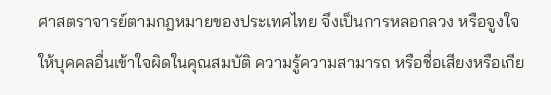ศาสตราจารย์ตามกฎหมายของประเทศไทย จึงเป็นการหลอกลวง หรือจูงใจให้บุคคลอื่นเข้าใจผิดในคุณสมบัติ ความรู้ความสามารถ หรือชื่อเสียงหรือเกีย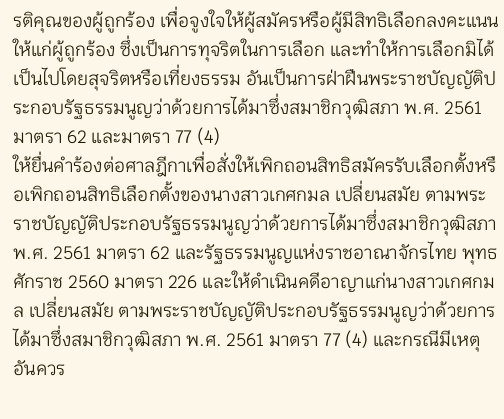รติคุณของผู้ถูกร้อง เพื่อจูงใจให้ผู้สมัครหรือผู้มีสิทธิเลือกลงคะแนนให้แก่ผู้ถูกร้อง ซึ่งเป็นการทุจริตในการเลือก และทำให้การเลือกมิได้เป็นไปโดยสุจริตหรือเที่ยงธรรม อันเป็นการฝ่าฝืนพระราชบัญญัติประกอบรัฐธรรมนูญว่าด้วยการได้มาซึ่งสมาชิกวุฒิสภา พ.ศ. 2561 มาตรา 62 และมาตรา 77 (4)
ให้ยื่นคำร้องต่อศาลฎีกาเพื่อสั่งให้เพิกถอนสิทธิสมัครรับเลือกตั้งหรือเพิกถอนสิทธิเลือกตั้งของนางสาวเกศกมล เปลี่ยนสมัย ตามพระราชบัญญัติประกอบรัฐธรรมนูญว่าด้วยการได้มาซึ่งสมาชิกวุฒิสภา พ.ศ. 2561 มาตรา 62 และรัฐธรรมนูญแห่งราชอาณาจักรไทย พุทธศักราช 2560 มาตรา 226 และให้ดำเนินคดีอาญาแก่นางสาวเกศกมล เปลี่ยนสมัย ตามพระราชบัญญัติประกอบรัฐธรรมนูญว่าด้วยการได้มาซึ่งสมาชิกวุฒิสภา พ.ศ. 2561 มาตรา 77 (4) และกรณีมีเหตุอันควร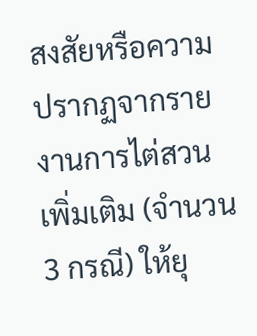สงสัยหรือความปรากฏจากรายงานการไต่สวนเพิ่มเติม (จำนวน 3 กรณี) ให้ยุ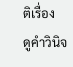ติเรื่อง
ดูคำวินิจ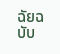ฉัยฉบับ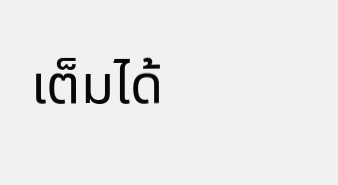เต็มได้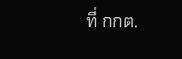ที่ กกต.